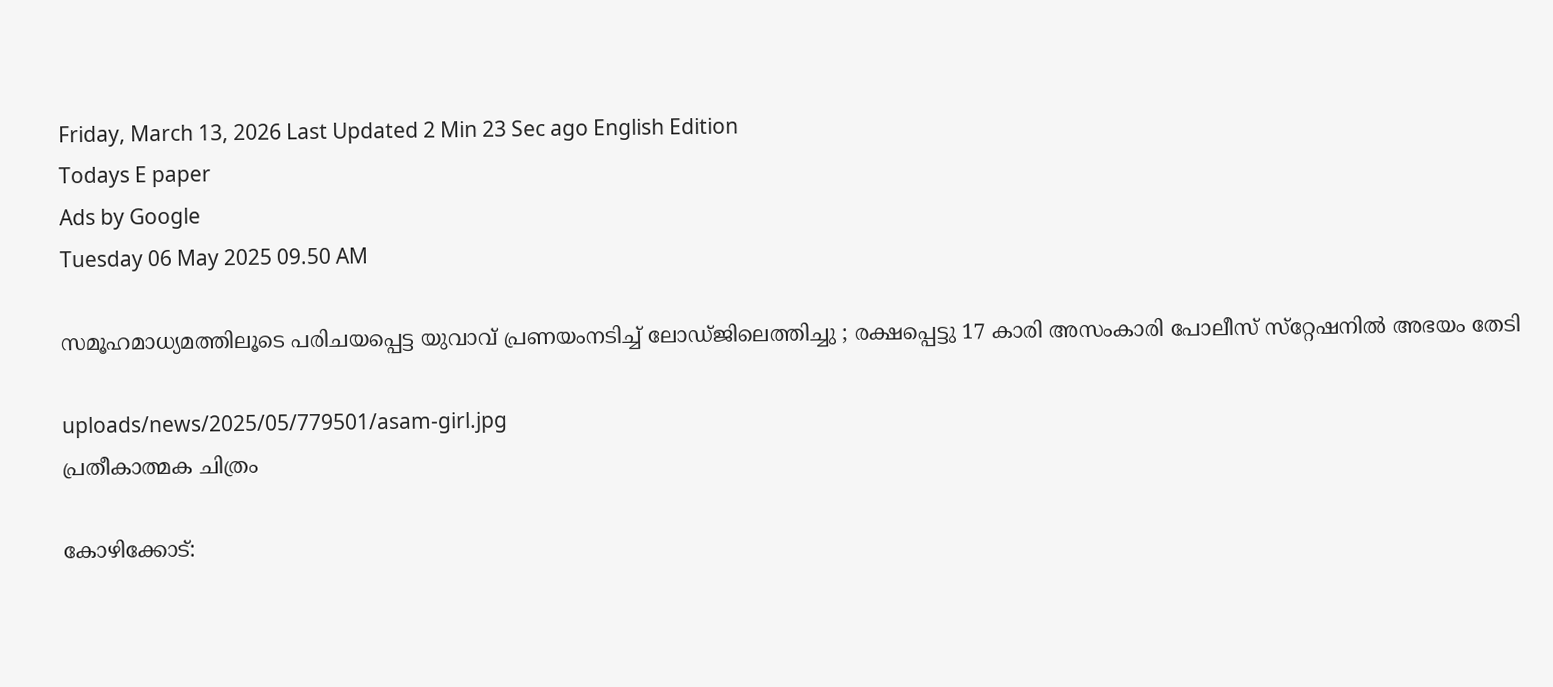Friday, March 13, 2026 Last Updated 2 Min 23 Sec ago English Edition
Todays E paper
Ads by Google
Tuesday 06 May 2025 09.50 AM

സമൂഹമാധ്യമത്തിലൂടെ പരിചയപ്പെട്ട യുവാവ് പ്രണയംനടിച്ച് ലോഡ്ജിലെത്തിച്ചു ; രക്ഷപ്പെട്ടു 17 കാരി അസംകാരി പോലീസ് സ്‌റ്റേഷനില്‍ അഭയം തേടി

uploads/news/2025/05/779501/asam-girl.jpg
പ്രതീകാത്മക ചിത്രം

കോഴിക്കോട്: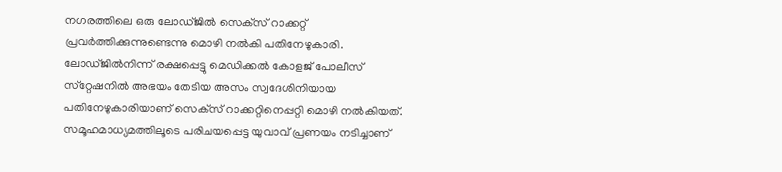നഗരത്തിലെ ഒരു ലോഡ്ജില്‍ സെക്‌സ് റാക്കറ്റ് പ്രവര്‍ത്തിക്കുന്നുണ്ടെന്നു മൊഴി നല്‍കി പതിനേഴുകാരി. ലോഡ്ജില്‍നിന്ന് രക്ഷപ്പെട്ടു മെഡിക്കല്‍ കോളജ് പോലീസ് സ്‌റ്റേഷനില്‍ അഭയം തേടിയ അസം സ്വദേശിനിയായ പതിനേഴുകാരിയാണ് സെക്‌സ് റാക്കറ്റിനെപ്പറ്റി മൊഴി നല്‍കിയത്. സമൂഹമാധ്യമത്തിലൂടെ പരിചയപ്പെട്ട യുവാവ് പ്രണയം നടിച്ചാണ്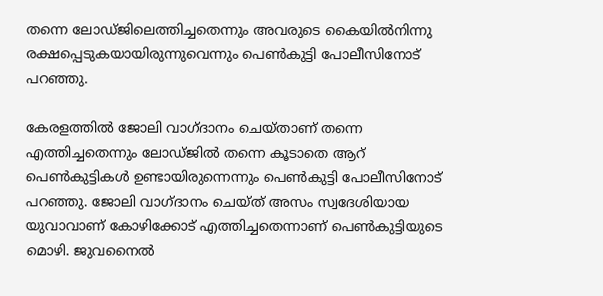തന്നെ ലോഡ്ജിലെത്തിച്ചതെന്നും അവരുടെ കൈയില്‍നിന്നു രക്ഷപ്പെടുകയായിരുന്നുവെന്നും പെണ്‍കുട്ടി പോലീസിനോട് പറഞ്ഞു.

കേരളത്തില്‍ ജോലി വാഗ്ദാനം ചെയ്താണ് തന്നെ എത്തിച്ചതെന്നും ലോഡ്ജില്‍ തന്നെ കൂടാതെ ആറ് പെണ്‍കുട്ടികള്‍ ഉണ്ടായിരുന്നെന്നും പെണ്‍കുട്ടി പോലീസിനോട് പറഞ്ഞു. ജോലി വാഗ്ദാനം ചെയ്ത് അസം സ്വദേശിയായ യുവാവാണ് കോഴിക്കോട് എത്തിച്ചതെന്നാണ് പെണ്‍കുട്ടിയുടെ മൊഴി. ജുവനൈല്‍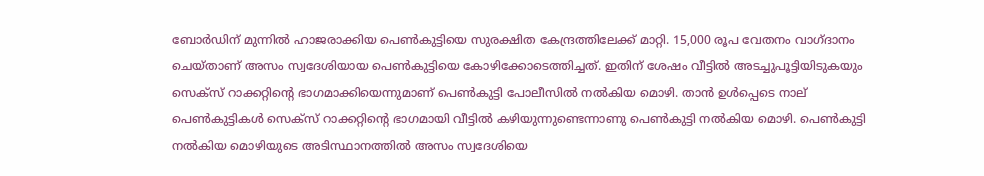ബോര്‍ഡിന് മുന്നില്‍ ഹാജരാക്കിയ പെണ്‍കുട്ടിയെ സുരക്ഷിത കേന്ദ്രത്തിലേക്ക് മാറ്റി. 15,000 രൂപ വേതനം വാഗ്ദാനം ചെയ്താണ് അസം സ്വദേശിയായ പെണ്‍കുട്ടിയെ കോഴിക്കോടെത്തിച്ചത്. ഇതിന് ശേഷം വീട്ടില്‍ അടച്ചുപൂട്ടിയിടുകയും സെക്‌സ് റാക്കറ്റിന്റെ ഭാഗമാക്കിയെന്നുമാണ് പെണ്‍കുട്ടി പോലീസില്‍ നല്‍കിയ മൊഴി. താന്‍ ഉള്‍പ്പെടെ നാല് പെണ്‍കുട്ടികള്‍ സെക്‌സ് റാക്കറ്റിന്റെ ഭാഗമായി വീട്ടില്‍ കഴിയുന്നുണ്ടെന്നാണു പെണ്‍കുട്ടി നല്‍കിയ മൊഴി. പെണ്‍കുട്ടി നല്‍കിയ മൊഴിയുടെ അടിസ്ഥാനത്തില്‍ അസം സ്വദേശിയെ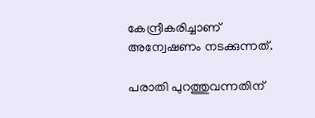കേന്ദ്രീകരിച്ചാണ് അന്വേഷണം നടക്കുന്നത്.

പരാതി പുറത്തുവന്നതിന്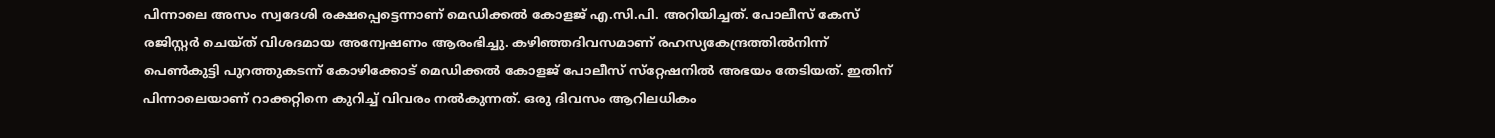പിന്നാലെ അസം സ്വദേശി രക്ഷപ്പെട്ടെന്നാണ് മെഡിക്കല്‍ കോളജ് എ.സി.പി. അറിയിച്ചത്. പോലീസ് കേസ് രജിസ്റ്റര്‍ ചെയ്ത് വിശദമായ അന്വേഷണം ആരംഭിച്ചു. കഴിഞ്ഞദിവസമാണ് രഹസ്യകേന്ദ്രത്തില്‍നിന്ന് പെണ്‍കുട്ടി പുറത്തുകടന്ന് കോഴിക്കോട് മെഡിക്കല്‍ കോളജ് പോലീസ് സ്‌റ്റേഷനില്‍ അഭയം തേടിയത്. ഇതിന് പിന്നാലെയാണ് റാക്കറ്റിനെ കുറിച്ച് വിവരം നല്‍കുന്നത്. ഒരു ദിവസം ആറിലധികം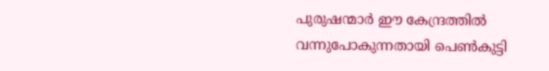പുരുഷന്മാര്‍ ഈ കേന്ദ്രത്തില്‍ വന്നുപോകുന്നതായി പെണ്‍കുട്ടി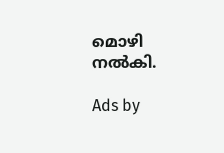മൊഴി നല്‍കി.

Ads by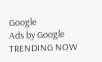Google
Ads by Google
TRENDING NOW